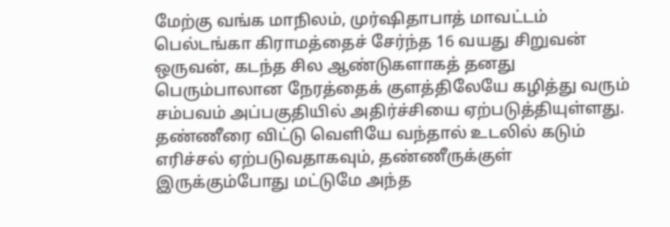மேற்கு வங்க மாநிலம், முர்ஷிதாபாத் மாவட்டம் பெல்டங்கா கிராமத்தைச் சேர்ந்த 16 வயது சிறுவன் ஒருவன், கடந்த சில ஆண்டுகளாகத் தனது பெரும்பாலான நேரத்தைக் குளத்திலேயே கழித்து வரும் சம்பவம் அப்பகுதியில் அதிர்ச்சியை ஏற்படுத்தியுள்ளது.
தண்ணீரை விட்டு வெளியே வந்தால் உடலில் கடும் எரிச்சல் ஏற்படுவதாகவும், தண்ணீருக்குள் இருக்கும்போது மட்டுமே அந்த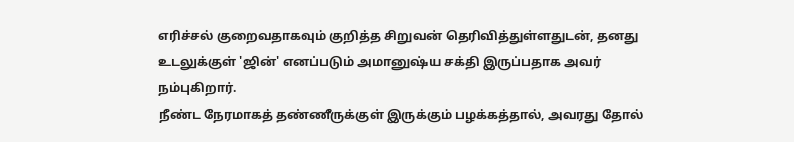எரிச்சல் குறைவதாகவும் குறித்த சிறுவன் தெரிவித்துள்ளதுடன், தனது உடலுக்குள் 'ஜின்' எனப்படும் அமானுஷ்ய சக்தி இருப்பதாக அவர் நம்புகிறார்.
நீண்ட நேரமாகத் தண்ணீருக்குள் இருக்கும் பழக்கத்தால், அவரது தோல்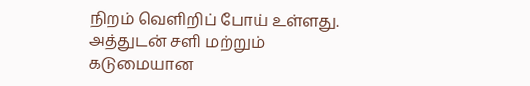நிறம் வெளிறிப் போய் உள்ளது. அத்துடன் சளி மற்றும் கடுமையான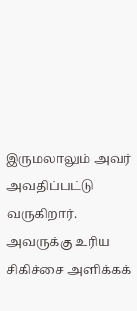இருமலாலும் அவர் அவதிப்பட்டு வருகிறார்.
அவருக்கு உரிய சிகிச்சை அளிக்கக்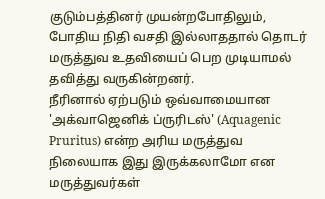குடும்பத்தினர் முயன்றபோதிலும், போதிய நிதி வசதி இல்லாததால் தொடர் மருத்துவ உதவியைப் பெற முடியாமல் தவித்து வருகின்றனர்.
நீரினால் ஏற்படும் ஒவ்வாமையான 'அக்வாஜெனிக் ப்ருரிடஸ்' (Aquagenic Pruritus) என்ற அரிய மருத்துவ நிலையாக இது இருக்கலாமோ என மருத்துவர்கள்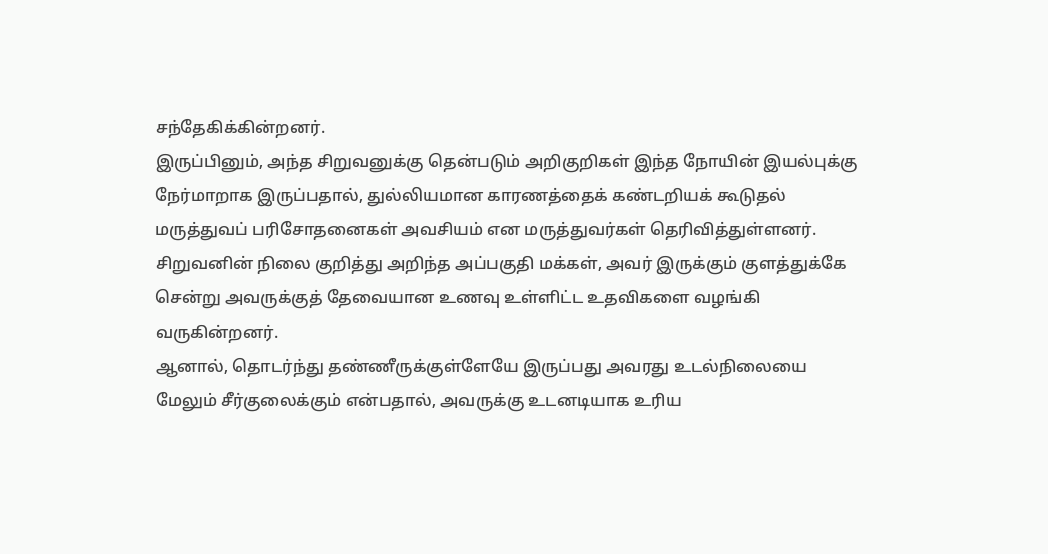சந்தேகிக்கின்றனர்.
இருப்பினும், அந்த சிறுவனுக்கு தென்படும் அறிகுறிகள் இந்த நோயின் இயல்புக்கு நேர்மாறாக இருப்பதால், துல்லியமான காரணத்தைக் கண்டறியக் கூடுதல் மருத்துவப் பரிசோதனைகள் அவசியம் என மருத்துவர்கள் தெரிவித்துள்ளனர்.
சிறுவனின் நிலை குறித்து அறிந்த அப்பகுதி மக்கள், அவர் இருக்கும் குளத்துக்கே சென்று அவருக்குத் தேவையான உணவு உள்ளிட்ட உதவிகளை வழங்கி வருகின்றனர்.
ஆனால், தொடர்ந்து தண்ணீருக்குள்ளேயே இருப்பது அவரது உடல்நிலையை மேலும் சீர்குலைக்கும் என்பதால், அவருக்கு உடனடியாக உரிய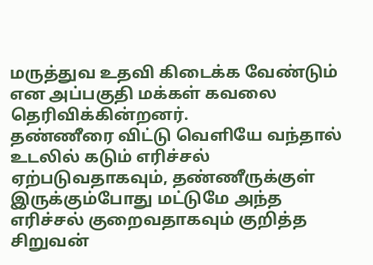மருத்துவ உதவி கிடைக்க வேண்டும் என அப்பகுதி மக்கள் கவலை தெரிவிக்கின்றனர்.
தண்ணீரை விட்டு வெளியே வந்தால் உடலில் கடும் எரிச்சல் ஏற்படுவதாகவும், தண்ணீருக்குள் இருக்கும்போது மட்டுமே அந்த எரிச்சல் குறைவதாகவும் குறித்த சிறுவன்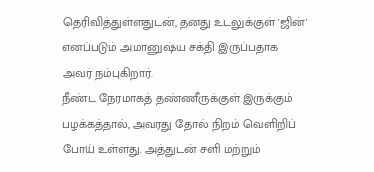தெரிவித்துள்ளதுடன், தனது உடலுக்குள் 'ஜின்' எனப்படும் அமானுஷ்ய சக்தி இருப்பதாக அவர் நம்புகிறார்.
நீண்ட நேரமாகத் தண்ணீருக்குள் இருக்கும் பழக்கத்தால், அவரது தோல் நிறம் வெளிறிப் போய் உள்ளது. அத்துடன் சளி மற்றும்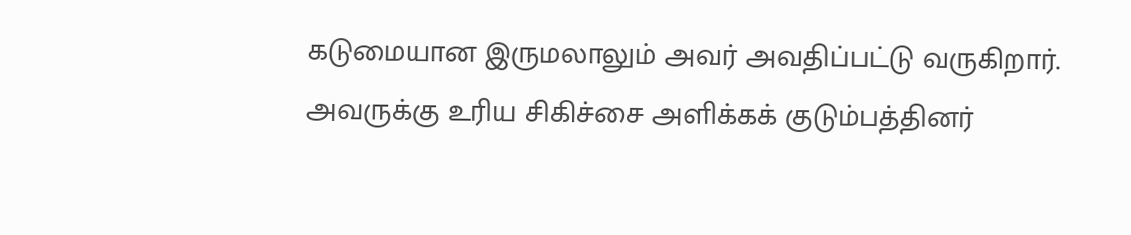கடுமையான இருமலாலும் அவர் அவதிப்பட்டு வருகிறார்.
அவருக்கு உரிய சிகிச்சை அளிக்கக் குடும்பத்தினர்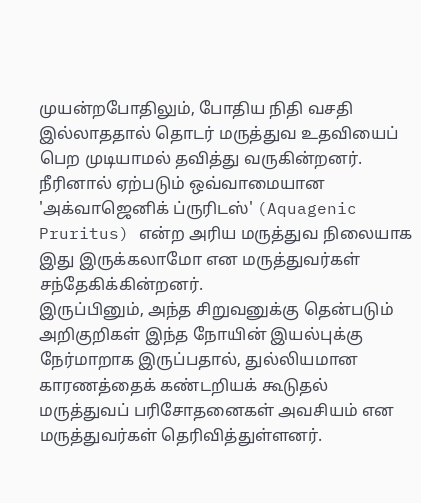முயன்றபோதிலும், போதிய நிதி வசதி இல்லாததால் தொடர் மருத்துவ உதவியைப் பெற முடியாமல் தவித்து வருகின்றனர்.
நீரினால் ஏற்படும் ஒவ்வாமையான 'அக்வாஜெனிக் ப்ருரிடஸ்' (Aquagenic Pruritus) என்ற அரிய மருத்துவ நிலையாக இது இருக்கலாமோ என மருத்துவர்கள் சந்தேகிக்கின்றனர்.
இருப்பினும், அந்த சிறுவனுக்கு தென்படும் அறிகுறிகள் இந்த நோயின் இயல்புக்கு நேர்மாறாக இருப்பதால், துல்லியமான காரணத்தைக் கண்டறியக் கூடுதல் மருத்துவப் பரிசோதனைகள் அவசியம் என மருத்துவர்கள் தெரிவித்துள்ளனர்.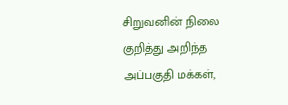சிறுவனின் நிலை குறித்து அறிந்த அப்பகுதி மக்கள்,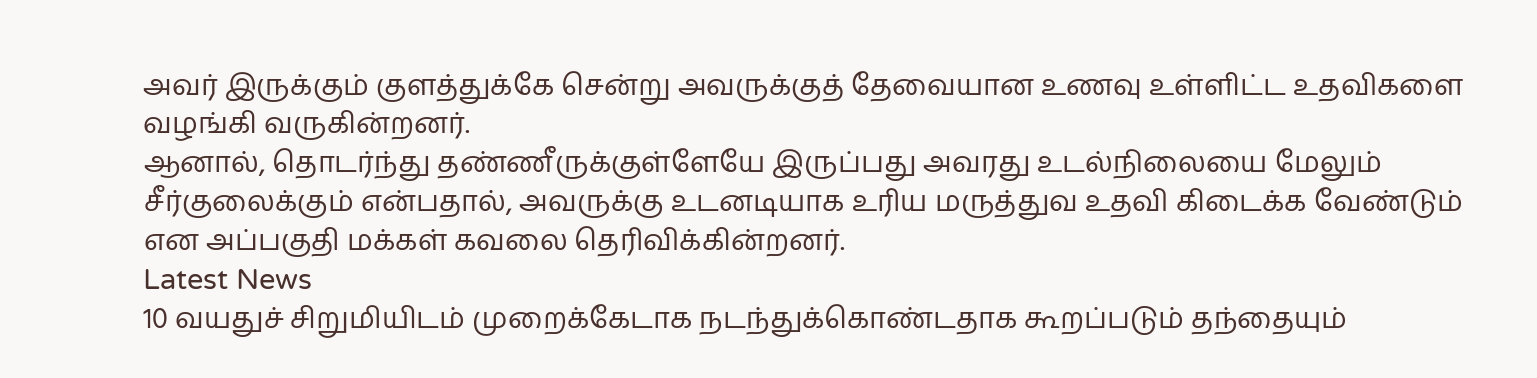அவர் இருக்கும் குளத்துக்கே சென்று அவருக்குத் தேவையான உணவு உள்ளிட்ட உதவிகளை வழங்கி வருகின்றனர்.
ஆனால், தொடர்ந்து தண்ணீருக்குள்ளேயே இருப்பது அவரது உடல்நிலையை மேலும் சீர்குலைக்கும் என்பதால், அவருக்கு உடனடியாக உரிய மருத்துவ உதவி கிடைக்க வேண்டும் என அப்பகுதி மக்கள் கவலை தெரிவிக்கின்றனர்.
Latest News
10 வயதுச் சிறுமியிடம் முறைக்கேடாக நடந்துக்கொண்டதாக கூறப்படும் தந்தையும்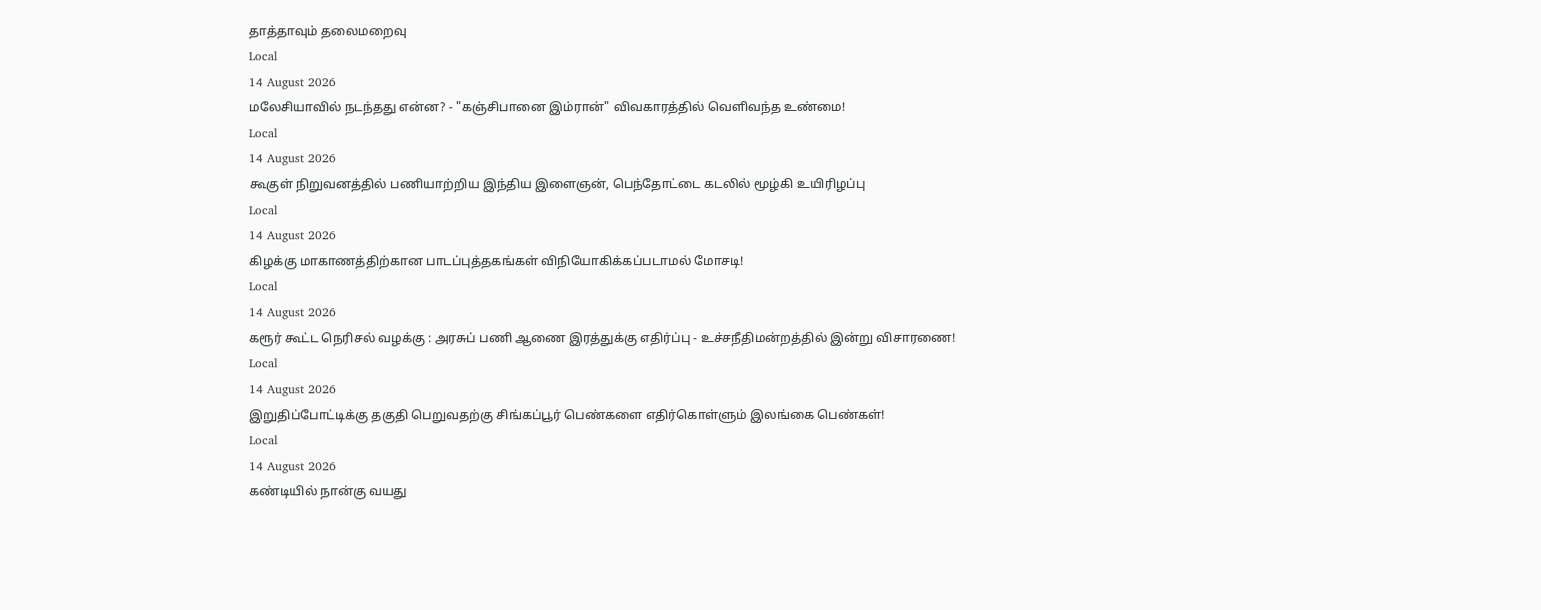தாத்தாவும் தலைமறைவு
Local
14 August 2026
மலேசியாவில் நடந்தது என்ன? - "கஞ்சிபானை இம்ரான்" விவகாரத்தில் வெளிவந்த உண்மை!
Local
14 August 2026
கூகுள் நிறுவனத்தில் பணியாற்றிய இந்திய இளைஞன், பெந்தோட்டை கடலில் மூழ்கி உயிரிழப்பு
Local
14 August 2026
கிழக்கு மாகாணத்திற்கான பாடப்புத்தகங்கள் விநியோகிக்கப்படாமல் மோசடி!
Local
14 August 2026
கரூர் கூட்ட நெரிசல் வழக்கு : அரசுப் பணி ஆணை இரத்துக்கு எதிர்ப்பு - உச்சநீதிமன்றத்தில் இன்று விசாரணை!
Local
14 August 2026
இறுதிப்போட்டிக்கு தகுதி பெறுவதற்கு சிங்கப்பூர் பெண்களை எதிர்கொள்ளும் இலங்கை பெண்கள்!
Local
14 August 2026
கண்டியில் நான்கு வயது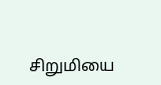சிறுமியை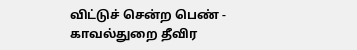விட்டுச் சென்ற பெண் - காவல்துறை தீவிர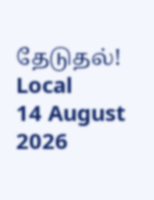தேடுதல்!
Local
14 August 2026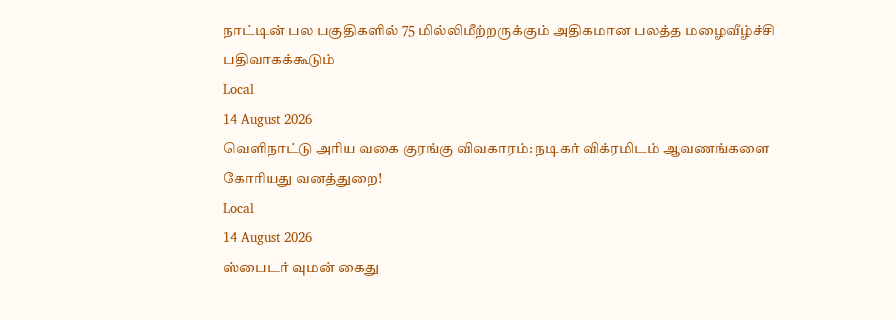நாட்டின் பல பகுதிகளில் 75 மில்லிமீற்றருக்கும் அதிகமான பலத்த மழைவீழ்ச்சி பதிவாகக்கூடும்
Local
14 August 2026
வெளிநாட்டு அரிய வகை குரங்கு விவகாரம்: நடிகர் விக்ரமிடம் ஆவணங்களை கோரியது வனத்துறை!
Local
14 August 2026
ஸ்பைடர் வுமன் கைது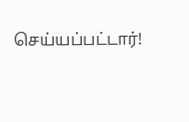செய்யப்பட்டார்!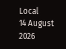Local
14 August 2026